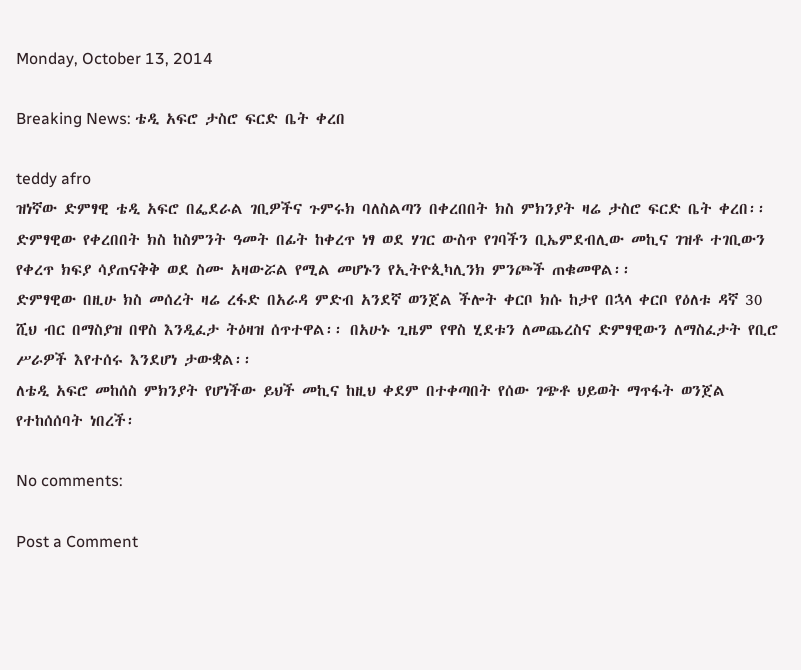Monday, October 13, 2014

Breaking News: ቴዲ አፍሮ ታስሮ ፍርድ ቤት ቀረበ

teddy afro
ዝነኛው ድምፃዊ ቴዲ አፍሮ በፌደራል ገቢዎችና ጉምሩክ ባለስልጣን በቀረበበት ክስ ምክንያት ዛሬ ታስሮ ፍርድ ቤት ቀረበ፡፡ ድምፃዊው የቀረበበት ክስ ከስምንት ዓመት በፊት ከቀረጥ ነፃ ወደ ሃገር ውስጥ የገባችን ቢኤምደብሊው መኪና ገዝቶ ተገቢውን የቀረጥ ክፍያ ሳያጠናቅቅ ወደ ስሙ አዛውሯል የሚል መሆኑን የኢትዮጲካሊንክ ምንጮች ጠቁመዋል፡፡
ድምፃዊው በዚሁ ክስ መሰረት ዛሬ ረፋድ በአራዳ ምድብ አንደኛ ወንጀል ችሎት ቀርቦ ክሱ ከታየ በኋላ ቀርቦ የዕለቱ ዳኛ 30 ሺህ ብር በማስያዝ በዋስ እንዲፈታ ትዕዛዝ ሰጥተዋል፡፡ በአሁኑ ጊዜም የዋስ ሂደቱን ለመጨረስና ድምፃዊውን ለማስፈታት የቢሮ ሥራዎች እየተሰሩ እንደሆነ ታውቋል፡፡
ለቴዲ አፍሮ መከሰስ ምክንያት የሆነችው ይህች መኪና ከዚህ ቀደም በተቀጣበት የሰው ገጭቶ ህይወት ማጥፋት ወንጀል የተከሰሰባት ነበረች፡

No comments:

Post a Comment